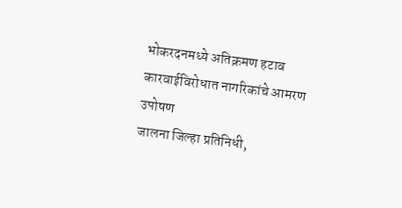भोकरदनमध्ये अतिक्रमण हटाव कारवाईविरोधात नागरिकांचे आमरण उपोषण
जालना जिल्हा प्रतिनिधी,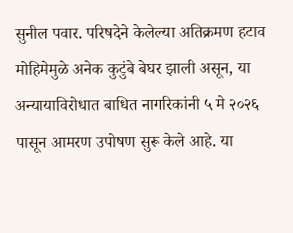सुनील पवार. परिषदेने केलेल्या अतिक्रमण हटाव मोहिमेमुळे अनेक कुटुंबे बेघर झाली असून, या अन्यायाविरोधात बाधित नागरिकांनी ५ मे २०२६ पासून आमरण उपोषण सुरू केले आहे. या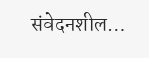संवेदनशील…